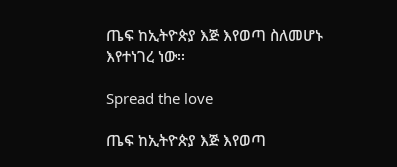ጤፍ ከኢትዮጵያ እጅ እየወጣ ስለመሆኑ እየተነገረ ነው፡፡

Spread the love

ጤፍ ከኢትዮጵያ እጅ እየወጣ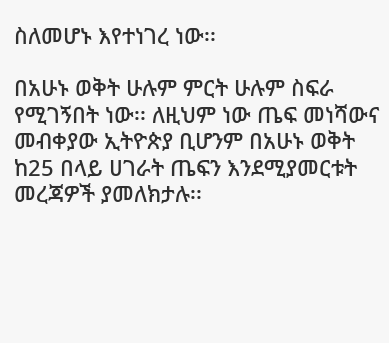ስለመሆኑ እየተነገረ ነው፡፡

በአሁኑ ወቅት ሁሉም ምርት ሁሉም ስፍራ የሚገኝበት ነው፡፡ ለዚህም ነው ጤፍ መነሻውና መብቀያው ኢትዮጵያ ቢሆንም በአሁኑ ወቅት ከ25 በላይ ሀገራት ጤፍን እንደሚያመርቱት መረጃዎች ያመለክታሉ፡፡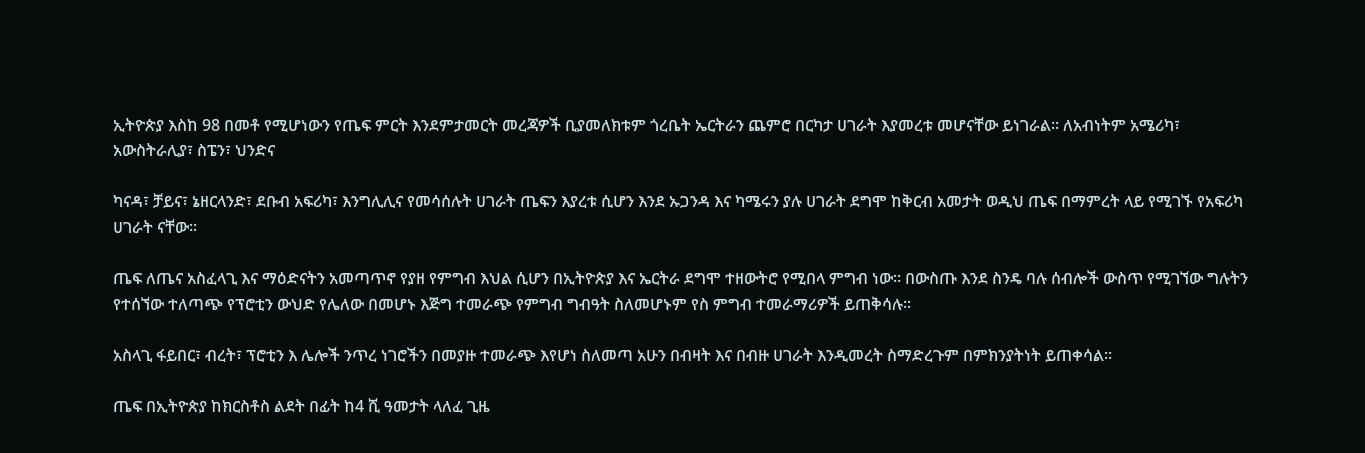ኢትዮጵያ እስከ 98 በመቶ የሚሆነውን የጤፍ ምርት እንደምታመርት መረጃዎች ቢያመለክቱም ጎረቤት ኤርትራን ጨምሮ በርካታ ሀገራት እያመረቱ መሆናቸው ይነገራል፡፡ ለአብነትም አሜሪካ፣ አውስትራሊያ፣ ስፔን፣ ህንድና

ካናዳ፣ ቻይና፣ ኔዘርላንድ፣ ደቡብ አፍሪካ፣ እንግሊሊና የመሳሰሉት ሀገራት ጤፍን እያረቱ ሲሆን እንደ ኡጋንዳ እና ካሜሩን ያሉ ሀገራት ደግሞ ከቅርብ አመታት ወዲህ ጤፍ በማምረት ላይ የሚገኙ የአፍሪካ ሀገራት ናቸው፡፡

ጤፍ ለጤና አስፈላጊ እና ማዕድናትን አመጣጥኖ የያዘ የምግብ እህል ሲሆን በኢትዮጵያ እና ኤርትራ ደግሞ ተዘውትሮ የሚበላ ምግብ ነው፡፡ በውስጡ እንደ ስንዴ ባሉ ሰብሎች ውስጥ የሚገኘው ግሉትን የተሰኘው ተለጣጭ የፕሮቲን ውህድ የሌለው በመሆኑ እጅግ ተመራጭ የምግብ ግብዓት ስለመሆኑም የስ ምግብ ተመራማሪዎች ይጠቅሳሉ፡፡

አስላጊ ፋይበር፣ ብረት፣ ፕሮቲን እ ሌሎች ንጥረ ነገሮችን በመያዙ ተመራጭ እየሆነ ስለመጣ አሁን በብዛት እና በብዙ ሀገራት እንዲመረት ስማድረጉም በምክንያትነት ይጠቀሳል፡፡

ጤፍ በኢትዮጵያ ከክርስቶስ ልደት በፊት ከ4 ሺ ዓመታት ላለፈ ጊዜ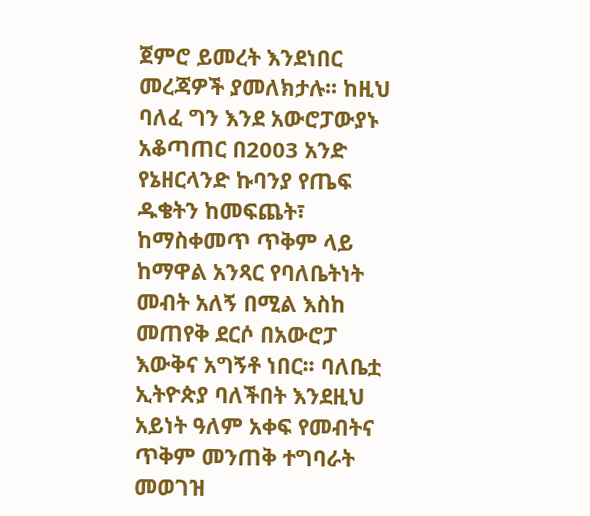ጀምሮ ይመረት እንደነበር መረጃዎች ያመለክታሉ፡፡ ከዚህ ባለፈ ግን እንደ አውሮፓውያኑ አቆጣጠር በ2003 አንድ የኔዘርላንድ ኩባንያ የጤፍ ዱቄትን ከመፍጨት፣ ከማስቀመጥ ጥቅም ላይ ከማዋል አንጻር የባለቤትነት መብት አለኝ በሚል እስከ መጠየቅ ደርሶ በአውሮፓ እውቅና አግኝቶ ነበር፡፡ ባለቤቷ ኢትዮጵያ ባለችበት እንደዚህ አይነት ዓለም አቀፍ የመብትና ጥቅም መንጠቅ ተግባራት መወገዝ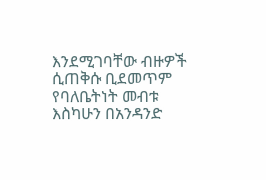እንደሚገባቸው ብዙዎች ሲጠቅሱ ቢደመጥም የባለቤትነት መብቱ እስካሁን በአንዳንድ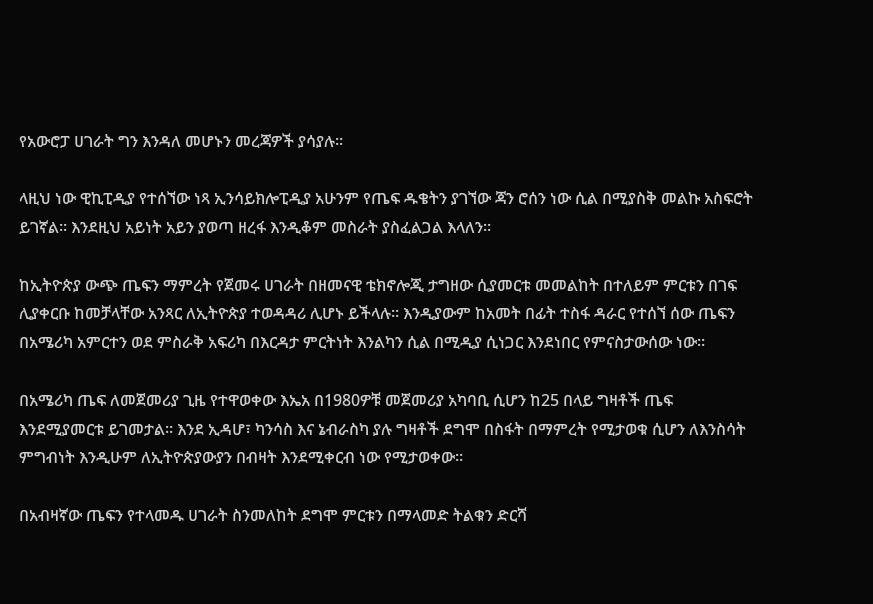የአውሮፓ ሀገራት ግን እንዳለ መሆኑን መረጃዎች ያሳያሉ፡፡

ላዚህ ነው ዊኪፒዲያ የተሰኘው ነጻ ኢንሳይክሎፒዲያ አሁንም የጤፍ ዱቄትን ያገኘው ጃን ሮሰን ነው ሲል በሚያስቅ መልኩ አስፍሮት ይገኛል፡፡ እንደዚህ አይነት አይን ያወጣ ዘረፋ እንዲቆም መስራት ያስፈልጋል እላለን፡፡

ከኢትዮጵያ ውጭ ጤፍን ማምረት የጀመሩ ሀገራት በዘመናዊ ቴክኖሎጂ ታግዘው ሲያመርቱ መመልከት በተለይም ምርቱን በገፍ ሊያቀርቡ ከመቻላቸው አንጻር ለኢትዮጵያ ተወዳዳሪ ሊሆኑ ይችላሉ፡፡ እንዲያውም ከአመት በፊት ተስፋ ዳራር የተሰኘ ሰው ጤፍን በአሜሪካ አምርተን ወደ ምስራቅ አፍሪካ በእርዳታ ምርትነት እንልካን ሲል በሚዲያ ሲነጋር እንደነበር የምናስታውሰው ነው፡፡

በአሜሪካ ጤፍ ለመጀመሪያ ጊዜ የተዋወቀው እኤአ በ1980ዎቹ መጀመሪያ አካባቢ ሲሆን ከ25 በላይ ግዛቶች ጤፍ እንደሚያመርቱ ይገመታል፡፡ እንደ ኢዳሆ፣ ካንሳስ እና ኔብራስካ ያሉ ግዛቶች ደግሞ በስፋት በማምረት የሚታወቁ ሲሆን ለእንስሳት ምግብነት እንዲሁም ለኢትዮጵያውያን በብዛት እንደሚቀርብ ነው የሚታወቀው፡፡

በአብዛኛው ጤፍን የተላመዱ ሀገራት ስንመለከት ደግሞ ምርቱን በማላመድ ትልቁን ድርሻ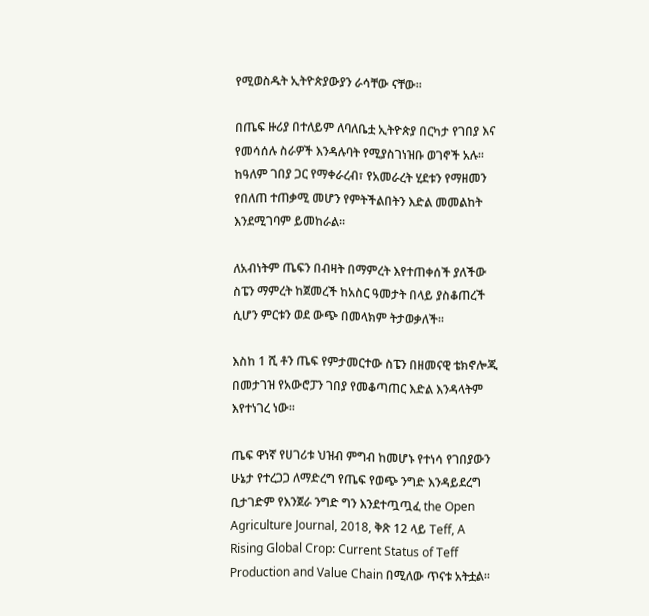የሚወስዱት ኢትዮጵያውያን ራሳቸው ናቸው፡፡

በጤፍ ዙሪያ በተለይም ለባለቤቷ ኢትዮጵያ በርካታ የገበያ እና የመሳሰሉ ስራዎች እንዳሉባት የሚያስገነዝቡ ወገኖች አሉ፡፡ ከዓለም ገበያ ጋር የማቀራረብ፣ የአመራረት ሂደቱን የማዘመን የበለጠ ተጠቃሚ መሆን የምትችልበትን እድል መመልከት እንደሚገባም ይመከራል፡፡

ለአብነትም ጤፍን በብዛት በማምረት እየተጠቀሰች ያለችው ስፔን ማምረት ከጀመረች ከአስር ዓመታት በላይ ያስቆጠረች ሲሆን ምርቱን ወደ ውጭ በመላክም ትታወቃለች፡፡

እስከ 1 ሺ ቶን ጤፍ የምታመርተው ስፔን በዘመናዊ ቴክኖሎጂ በመታገዝ የአውሮፓን ገበያ የመቆጣጠር እድል እንዳላትም እየተነገረ ነው፡፡

ጤፍ ዋነኛ የሀገሪቱ ህዝብ ምግብ ከመሆኑ የተነሳ የገበያውን ሁኔታ የተረጋጋ ለማድረግ የጤፍ የወጭ ንግድ እንዳይደረግ ቢታገድም የእንጀራ ንግድ ግን እንደተጧጧፈ the Open Agriculture Journal, 2018, ቅጽ 12 ላይ Teff, A Rising Global Crop: Current Status of Teff Production and Value Chain በሚለው ጥናቱ አትቷል፡፡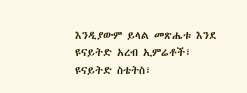እንዲያውም ይላል መጽሔቱ እንደ ዩናይትድ አረብ ኢምሬቶች፣ ዩናይትድ ስቴትስ፣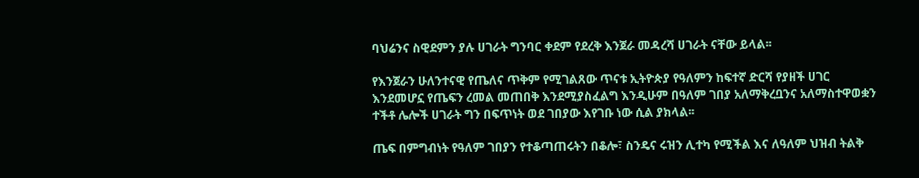ባህሬንና ስዊደምን ያሉ ሀገራት ግንባር ቀደም የደረቅ እንጀራ መዳረሻ ሀገራት ናቸው ይላል፡፡

የእንጀራን ሁለንተናዊ የጤለና ጥቅም የሚገልጸው ጥናቱ ኢትዮጵያ የዓለምን ከፍተኛ ድርሻ የያዘች ሀገር እንደመሆኗ የጤፍን ረመል መጠበቅ እንደሚያስፈልግ እንዲሁም በዓለም ገበያ አለማቅረቧንና አለማስተዋወቋን ተችቶ ሌሎች ሀገራት ግን በፍጥነት ወደ ገበያው እየገቡ ነው ሲል ያክላል፡፡

ጤፍ በምግብነት የዓለም ገበያን የተቆጣጠሩትን በቆሎ፣ ስንዴና ሩዝን ሊተካ የሚችል እና ለዓለም ህዝብ ትልቅ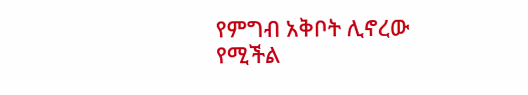የምግብ አቅቦት ሊኖረው የሚችል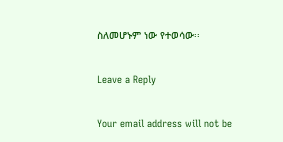ስለመሆኑም ነው የተወሳው፡፡

Leave a Reply

Your email address will not be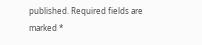published. Required fields are marked *